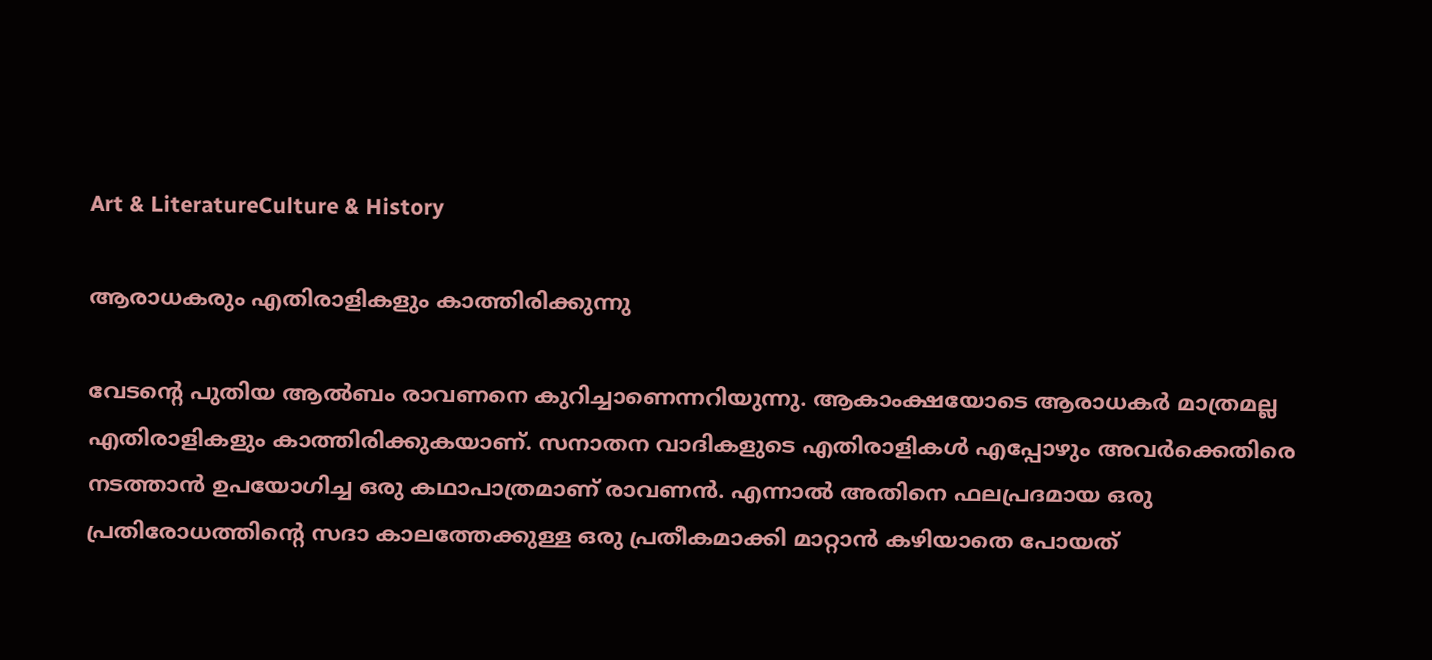Art & LiteratureCulture & History

ആരാധകരും എതിരാളികളും കാത്തിരിക്കുന്നു

വേടന്റെ പുതിയ ആല്‍ബം രാവണനെ കുറിച്ചാണെന്നറിയുന്നു. ആകാംക്ഷയോടെ ആരാധകര്‍ മാത്രമല്ല എതിരാളികളും കാത്തിരിക്കുകയാണ്. സനാതന വാദികളുടെ എതിരാളികള്‍ എപ്പോഴും അവര്‍ക്കെതിരെ നടത്താന്‍ ഉപയോഗിച്ച ഒരു കഥാപാത്രമാണ് രാവണന്‍. എന്നാല്‍ അതിനെ ഫലപ്രദമായ ഒരു പ്രതിരോധത്തിന്റെ സദാ കാലത്തേക്കുള്ള ഒരു പ്രതീകമാക്കി മാറ്റാന്‍ കഴിയാതെ പോയത്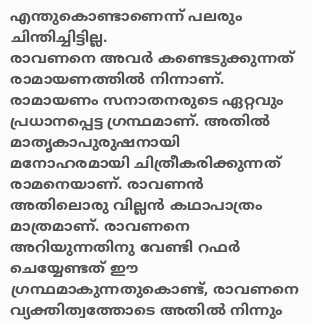എന്തുകൊണ്ടാണെന്ന് പലരും ചിന്തിച്ചിട്ടില്ല.
രാവണനെ അവര്‍ കണ്ടെടുക്കുന്നത് രാമായണത്തില്‍ നിന്നാണ്. രാമായണം സനാതനരുടെ ഏറ്റവും പ്രധാനപ്പെട്ട ഗ്രന്ഥമാണ്. അതില്‍ മാതൃകാപുരുഷനായി മനോഹരമായി ചിത്രീകരിക്കുന്നത് രാമനെയാണ്. രാവണന്‍ അതിലൊരു വില്ലന്‍ കഥാപാത്രം മാത്രമാണ്. രാവണനെ അറിയുന്നതിനു വേണ്ടി റഫര്‍ ചെയ്യേണ്ടത് ഈ ഗ്രന്ഥമാകുന്നതുകൊണ്ട്, രാവണനെ വ്യക്തിത്വത്തോടെ അതില്‍ നിന്നും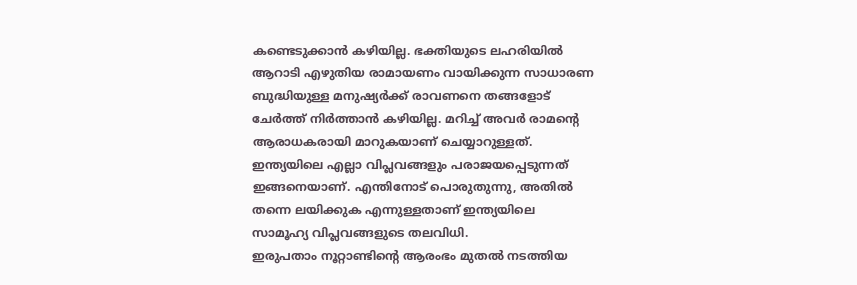കണ്ടെടുക്കാന്‍ കഴിയില്ല. ഭക്തിയുടെ ലഹരിയില്‍ ആറാടി എഴുതിയ രാമായണം വായിക്കുന്ന സാധാരണ ബുദ്ധിയുള്ള മനുഷ്യര്‍ക്ക് രാവണനെ തങ്ങളോട് ചേര്‍ത്ത് നിര്‍ത്താന്‍ കഴിയില്ല. മറിച്ച് അവര്‍ രാമന്റെ ആരാധകരായി മാറുകയാണ് ചെയ്യാറുള്ളത്. ഇന്ത്യയിലെ എല്ലാ വിപ്ലവങ്ങളും പരാജയപ്പെടുന്നത് ഇങ്ങനെയാണ്. എന്തിനോട് പൊരുതുന്നു, അതില്‍ തന്നെ ലയിക്കുക എന്നുള്ളതാണ് ഇന്ത്യയിലെ സാമൂഹ്യ വിപ്ലവങ്ങളുടെ തലവിധി.
ഇരുപതാം നൂറ്റാണ്ടിന്റെ ആരംഭം മുതല്‍ നടത്തിയ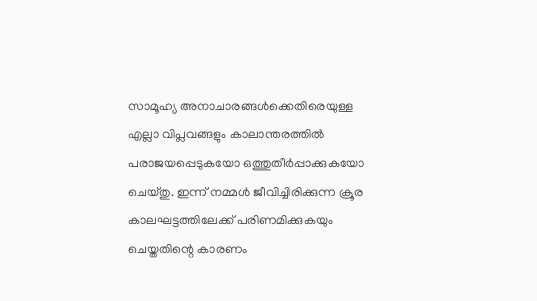സാമൂഹ്യ അനാചാരങ്ങള്‍ക്കെതിരെയുള്ള എല്ലാ വിപ്ലവങ്ങളും കാലാന്തരത്തില്‍ പരാജയപ്പെടുകയോ ഒത്തുതീര്‍പ്പാക്കുകയോ ചെയ്തു. ഇന്ന് നമ്മള്‍ ജീവിച്ചിരിക്കുന്ന ക്രൂര കാലഘട്ടത്തിലേക്ക് പരിണമിക്കുകയും ചെയ്തതിന്റെ കാരണം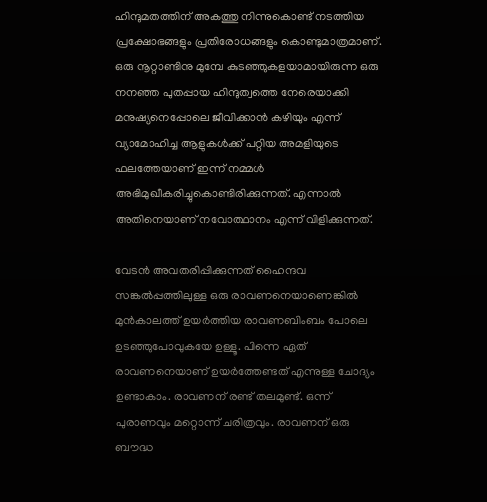ഹിന്ദുമതത്തിന് അകത്തു നിന്നുകൊണ്ട് നടത്തിയ പ്രക്ഷോഭങ്ങളും പ്രതിരോധങ്ങളും കൊണ്ടുമാത്രമാണ്. ഒരു നൂറ്റാണ്ടിനു മുമ്പേ കുടഞ്ഞുകളയാമായിരുന്ന ഒരു നനഞ്ഞ പുതപ്പായ ഹിന്ദുത്വത്തെ നേരെയാക്കി മനുഷ്യനെപ്പോലെ ജീവിക്കാന്‍ കഴിയും എന്ന് വ്യാമോഹിച്ച ആളുകള്‍ക്ക് പറ്റിയ അമളിയുടെ ഫലത്തേയാണ് ഇന്ന് നമ്മള്‍ അഭിമുഖീകരിച്ചുകൊണ്ടിരിക്കുന്നത്. എന്നാല്‍ അതിനെയാണ് നവോത്ഥാനം എന്ന് വിളിക്കുന്നത്.

വേടന്‍ അവതരിപ്പിക്കുന്നത് ഹൈന്ദവ സങ്കല്‍പ്പത്തിലുള്ള ഒരു രാവണനെയാണെങ്കില്‍ മുന്‍കാലത്ത് ഉയര്‍ത്തിയ രാവണബിംബം പോലെ ഉടഞ്ഞുപോവുകയേ ഉള്ളൂ. പിന്നെ ഏത് രാവണനെയാണ് ഉയര്‍ത്തേണ്ടത് എന്നുള്ള ചോദ്യം ഉണ്ടാകാം. രാവണന് രണ്ട് തലമുണ്ട്. ഒന്ന് പുരാണവും മറ്റൊന്ന് ചരിത്രവും. രാവണന് ഒരു ബൗദ്ധ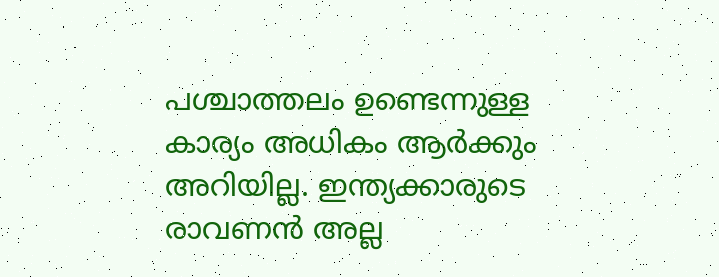പശ്ചാത്തലം ഉണ്ടെന്നുള്ള കാര്യം അധികം ആര്‍ക്കും അറിയില്ല. ഇന്ത്യക്കാരുടെ രാവണന്‍ അല്ല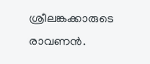ശ്രീലങ്കക്കാരുടെ രാവണന്‍.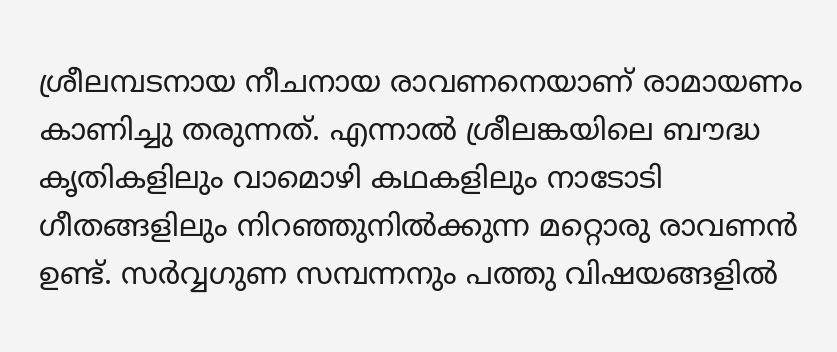ശ്രീലമ്പടനായ നീചനായ രാവണനെയാണ് രാമായണം കാണിച്ചു തരുന്നത്. എന്നാല്‍ ശ്രീലങ്കയിലെ ബൗദ്ധ കൃതികളിലും വാമൊഴി കഥകളിലും നാടോടി ഗീതങ്ങളിലും നിറഞ്ഞുനില്‍ക്കുന്ന മറ്റൊരു രാവണന്‍ ഉണ്ട്. സര്‍വ്വഗുണ സമ്പന്നനും പത്തു വിഷയങ്ങളില്‍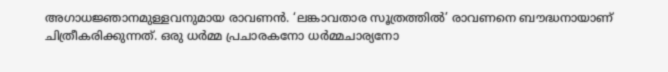അഗാധജ്ഞാനമുള്ളവനുമായ രാവണന്‍. ‘ലങ്കാവതാര സൂത്രത്തില്‍’ രാവണനെ ബൗദ്ധനായാണ് ചിത്രീകരിക്കുന്നത്. ഒരു ധര്‍മ്മ പ്രചാരകനോ ധര്‍മ്മചാര്യനോ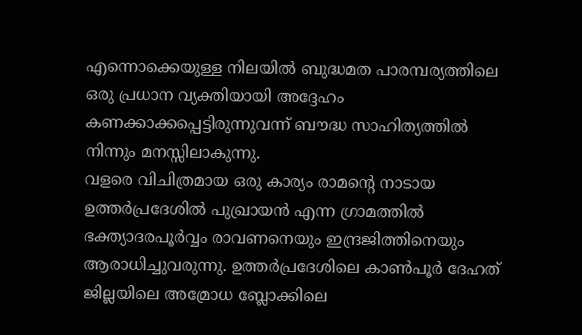എന്നൊക്കെയുള്ള നിലയില്‍ ബുദ്ധമത പാരമ്പര്യത്തിലെ ഒരു പ്രധാന വ്യക്തിയായി അദ്ദേഹം കണക്കാക്കപ്പെട്ടിരുന്നുവന്ന് ബൗദ്ധ സാഹിത്യത്തില്‍ നിന്നും മനസ്സിലാകുന്നു.
വളരെ വിചിത്രമായ ഒരു കാര്യം രാമന്റെ നാടായ ഉത്തര്‍പ്രദേശില്‍ പുഖ്രായന്‍ എന്ന ഗ്രാമത്തില്‍ ഭക്ത്യാദരപൂര്‍വ്വം രാവണനെയും ഇന്ദ്രജിത്തിനെയും ആരാധിച്ചുവരുന്നു. ഉത്തര്‍പ്രദേശിലെ കാണ്‍പൂര്‍ ദേഹത് ജില്ലയിലെ അമ്രോധ ബ്ലോക്കിലെ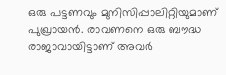ഒരു പട്ടണവും മുനിസിപ്പാലിറ്റിയുമാണ് പുഖ്രായന്‍. രാവണനെ ഒരു ബൗദ്ധ രാജാവായിട്ടാണ് അവര്‍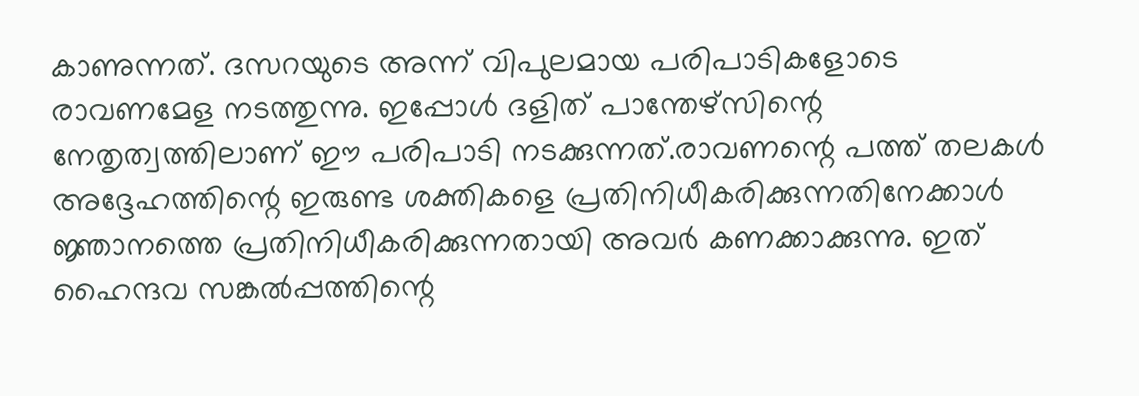കാണുന്നത്. ദസറയുടെ അന്ന് വിപുലമായ പരിപാടികളോടെ രാവണമേള നടത്തുന്നു. ഇപ്പോള്‍ ദളിത് പാന്തേഴ്‌സിന്റെ നേതൃത്വത്തിലാണ് ഈ പരിപാടി നടക്കുന്നത്.രാവണന്റെ പത്ത് തലകള്‍ അദ്ദേഹത്തിന്റെ ഇരുണ്ട ശക്തികളെ പ്രതിനിധീകരിക്കുന്നതിനേക്കാള്‍ ജ്ഞാനത്തെ പ്രതിനിധീകരിക്കുന്നതായി അവര്‍ കണക്കാക്കുന്നു. ഇത് ഹൈന്ദവ സങ്കല്‍പ്പത്തിന്റെ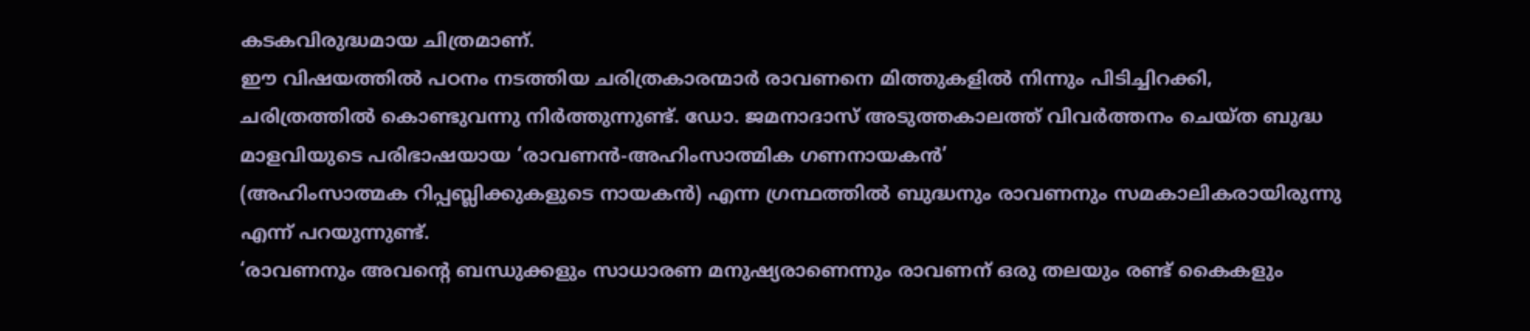കടകവിരുദ്ധമായ ചിത്രമാണ്.
ഈ വിഷയത്തില്‍ പഠനം നടത്തിയ ചരിത്രകാരന്മാര്‍ രാവണനെ മിത്തുകളില്‍ നിന്നും പിടിച്ചിറക്കി, ചരിത്രത്തില്‍ കൊണ്ടുവന്നു നിര്‍ത്തുന്നുണ്ട്. ഡോ. ജമനാദാസ് അടുത്തകാലത്ത് വിവര്‍ത്തനം ചെയ്ത ബുദ്ധ മാളവിയുടെ പരിഭാഷയായ ‘രാവണന്‍-അഹിംസാത്മിക ഗണനായകന്‍’
(അഹിംസാത്മക റിപ്പബ്ലിക്കുകളുടെ നായകന്‍) എന്ന ഗ്രന്ഥത്തില്‍ ബുദ്ധനും രാവണനും സമകാലികരായിരുന്നു എന്ന് പറയുന്നുണ്ട്.
‘രാവണനും അവന്റെ ബന്ധുക്കളും സാധാരണ മനുഷ്യരാണെന്നും രാവണന് ഒരു തലയും രണ്ട് കൈകളും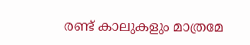രണ്ട് കാലുകളും മാത്രമേ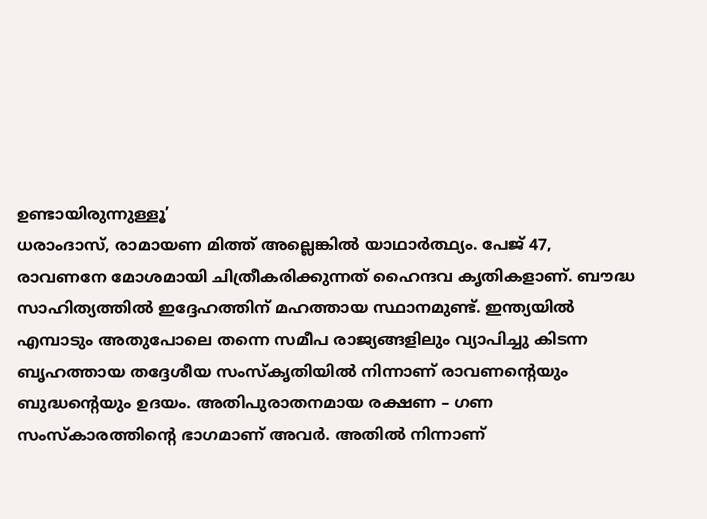ഉണ്ടായിരുന്നുള്ളൂ’
ധരാംദാസ്, രാമായണ മിത്ത് അല്ലെങ്കില്‍ യാഥാര്‍ത്ഥ്യം. പേജ് 47,
രാവണനേ മോശമായി ചിത്രീകരിക്കുന്നത് ഹൈന്ദവ കൃതികളാണ്. ബൗദ്ധ സാഹിത്യത്തില്‍ ഇദ്ദേഹത്തിന് മഹത്തായ സ്ഥാനമുണ്ട്. ഇന്ത്യയില്‍ എമ്പാടും അതുപോലെ തന്നെ സമീപ രാജ്യങ്ങളിലും വ്യാപിച്ചു കിടന്ന ബൃഹത്തായ തദ്ദേശീയ സംസ്‌കൃതിയില്‍ നിന്നാണ് രാവണന്റെയും ബുദ്ധന്റെയും ഉദയം. അതിപുരാതനമായ രക്ഷണ – ഗണ സംസ്‌കാരത്തിന്റെ ഭാഗമാണ് അവര്‍. അതില്‍ നിന്നാണ്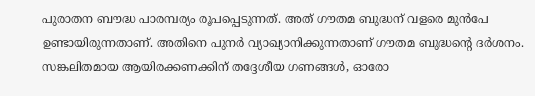പുരാതന ബൗദ്ധ പാരമ്പര്യം രൂപപ്പെടുന്നത്. അത് ഗൗതമ ബുദ്ധന് വളരെ മുന്‍പേ ഉണ്ടായിരുന്നതാണ്. അതിനെ പുനര്‍ വ്യാഖ്യാനിക്കുന്നതാണ് ഗൗതമ ബുദ്ധന്റെ ദര്‍ശനം. സങ്കലിതമായ ആയിരക്കണക്കിന് തദ്ദേശീയ ഗണങ്ങള്‍, ഓരോ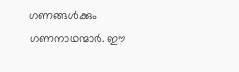ഗണങ്ങള്‍ക്കും ഗണനാഥന്മാര്‍. ഈ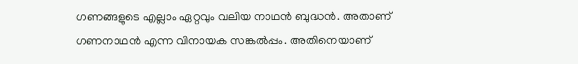ഗണങ്ങളുടെ എല്ലാം ഏറ്റവും വലിയ നാഥന്‍ ബുദ്ധന്‍. അതാണ് ഗണനാഥന്‍ എന്ന വിനായക സങ്കല്‍പ്പം. അതിനെയാണ്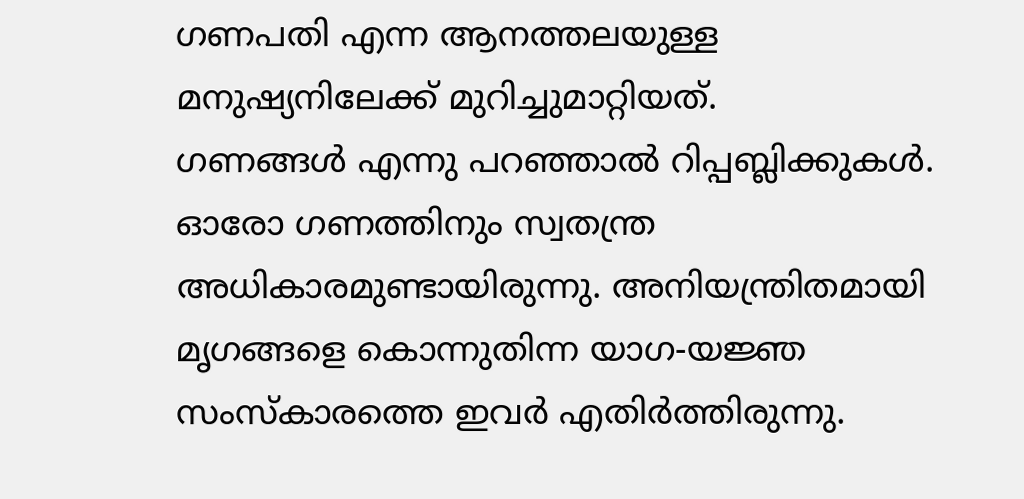ഗണപതി എന്ന ആനത്തലയുള്ള മനുഷ്യനിലേക്ക് മുറിച്ചുമാറ്റിയത്.
ഗണങ്ങള്‍ എന്നു പറഞ്ഞാല്‍ റിപ്പബ്ലിക്കുകള്‍. ഓരോ ഗണത്തിനും സ്വതന്ത്ര അധികാരമുണ്ടായിരുന്നു. അനിയന്ത്രിതമായി മൃഗങ്ങളെ കൊന്നുതിന്ന യാഗ-യജ്ഞ സംസ്‌കാരത്തെ ഇവര്‍ എതിര്‍ത്തിരുന്നു.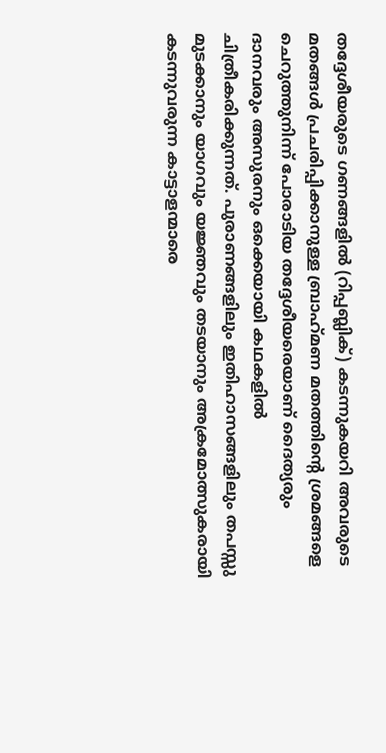തദ്ദേശീയരുടെ ഗണങ്ങളില്‍ (റിപ്പബ്ലിക്) കടന്നുകയറി അവരുടെ മതങ്ങള്‍ പ്രചരിപ്പിക്കാനുള്ള ബ്രാഹ്‌മണ മതത്തിന്റെ ശ്രമങ്ങളെ ചെറുത്തുനിന്ന് പോരാടിയ തദ്ദേശീയരെയാണ് ദൈത്യരും ദാനവരും അസുരനും ഒക്കെയായി കഥകളില്‍ ചിത്രീകരിക്കുന്നത്. പുരാണങ്ങളിലും ഇതിഹാസങ്ങളിലും തപസ്സു മുടക്കാനും യാഗവും യജ്ഞവും തടയാനും അക്രമോത്സുകരായി കടന്നുവരുന്ന കാട്ടാളന്മാരെ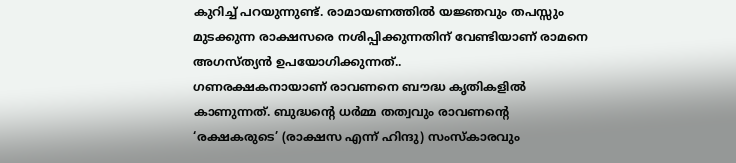കുറിച്ച് പറയുന്നുണ്ട്. രാമായണത്തില്‍ യജ്ഞവും തപസ്സും മുടക്കുന്ന രാക്ഷസരെ നശിപ്പിക്കുന്നതിന് വേണ്ടിയാണ് രാമനെ അഗസ്ത്യന്‍ ഉപയോഗിക്കുന്നത്..
ഗണരക്ഷകനായാണ് രാവണനെ ബൗദ്ധ കൃതികളില്‍ കാണുന്നത്. ബുദ്ധന്റെ ധര്‍മ്മ തത്വവും രാവണന്റെ ‘രക്ഷകരുടെ’ (രാക്ഷസ എന്ന് ഹിന്ദു) സംസ്‌കാരവും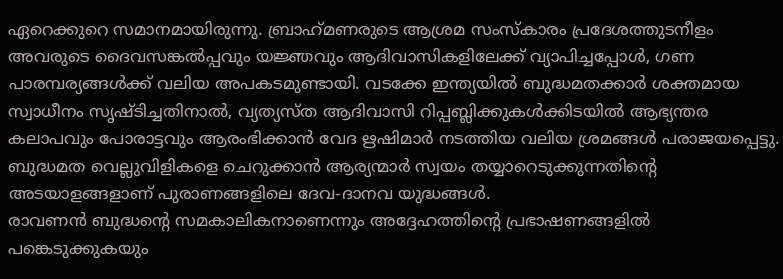ഏറെക്കുറെ സമാനമായിരുന്നു. ബ്രാഹ്‌മണരുടെ ആശ്രമ സംസ്‌കാരം പ്രദേശത്തുടനീളം അവരുടെ ദൈവസങ്കല്‍പ്പവും യജ്ഞവും ആദിവാസികളിലേക്ക് വ്യാപിച്ചപ്പോള്‍, ഗണ പാരമ്പര്യങ്ങള്‍ക്ക് വലിയ അപകടമുണ്ടായി. വടക്കേ ഇന്ത്യയില്‍ ബുദ്ധമതക്കാര്‍ ശക്തമായ സ്വാധീനം സൃഷ്ടിച്ചതിനാല്‍, വ്യത്യസ്ത ആദിവാസി റിപ്പബ്ലിക്കുകള്‍ക്കിടയില്‍ ആഭ്യന്തര കലാപവും പോരാട്ടവും ആരംഭിക്കാന്‍ വേദ ഋഷിമാര്‍ നടത്തിയ വലിയ ശ്രമങ്ങള്‍ പരാജയപ്പെട്ടു. ബുദ്ധമത വെല്ലുവിളികളെ ചെറുക്കാന്‍ ആര്യന്മാര്‍ സ്വയം തയ്യാറെടുക്കുന്നതിന്റെ അടയാളങ്ങളാണ് പുരാണങ്ങളിലെ ദേവ-ദാനവ യുദ്ധങ്ങള്‍.
രാവണന്‍ ബുദ്ധന്റെ സമകാലികനാണെന്നും അദ്ദേഹത്തിന്റെ പ്രഭാഷണങ്ങളില്‍ പങ്കെടുക്കുകയും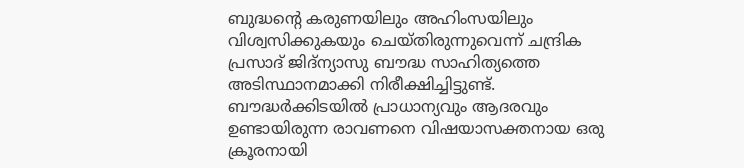ബുദ്ധന്റെ കരുണയിലും അഹിംസയിലും വിശ്വസിക്കുകയും ചെയ്തിരുന്നുവെന്ന് ചന്ദ്രിക പ്രസാദ് ജിദ്‌ന്യാസു ബൗദ്ധ സാഹിത്യത്തെ അടിസ്ഥാനമാക്കി നിരീക്ഷിച്ചിട്ടുണ്ട്. ബൗദ്ധര്‍ക്കിടയില്‍ പ്രാധാന്യവും ആദരവും ഉണ്ടായിരുന്ന രാവണനെ വിഷയാസക്തനായ ഒരു ക്രൂരനായി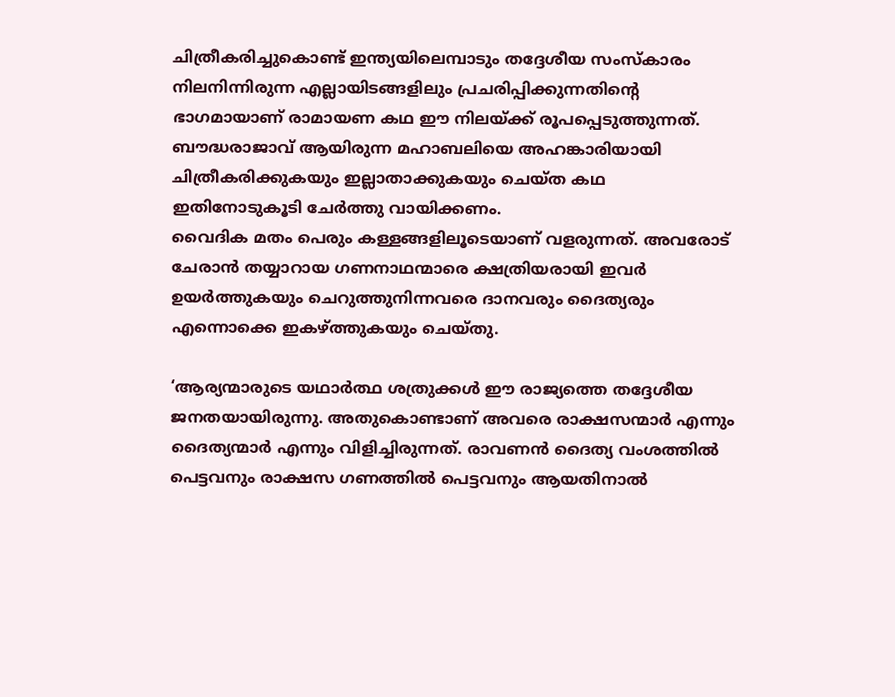ചിത്രീകരിച്ചുകൊണ്ട് ഇന്ത്യയിലെമ്പാടും തദ്ദേശീയ സംസ്‌കാരം നിലനിന്നിരുന്ന എല്ലായിടങ്ങളിലും പ്രചരിപ്പിക്കുന്നതിന്റെ ഭാഗമായാണ് രാമായണ കഥ ഈ നിലയ്ക്ക് രൂപപ്പെടുത്തുന്നത്. ബൗദ്ധരാജാവ് ആയിരുന്ന മഹാബലിയെ അഹങ്കാരിയായി ചിത്രീകരിക്കുകയും ഇല്ലാതാക്കുകയും ചെയ്ത കഥ ഇതിനോടുകൂടി ചേര്‍ത്തു വായിക്കണം.
വൈദിക മതം പെരും കള്ളങ്ങളിലൂടെയാണ് വളരുന്നത്. അവരോട് ചേരാന്‍ തയ്യാറായ ഗണനാഥന്മാരെ ക്ഷത്രിയരായി ഇവര്‍ ഉയര്‍ത്തുകയും ചെറുത്തുനിന്നവരെ ദാനവരും ദൈത്യരും എന്നൊക്കെ ഇകഴ്ത്തുകയും ചെയ്തു.

‘ആര്യന്മാരുടെ യഥാര്‍ത്ഥ ശത്രുക്കള്‍ ഈ രാജ്യത്തെ തദ്ദേശീയ ജനതയായിരുന്നു. അതുകൊണ്ടാണ് അവരെ രാക്ഷസന്മാര്‍ എന്നും ദൈത്യന്മാര്‍ എന്നും വിളിച്ചിരുന്നത്. രാവണന്‍ ദൈത്യ വംശത്തില്‍ പെട്ടവനും രാക്ഷസ ഗണത്തില്‍ പെട്ടവനും ആയതിനാല്‍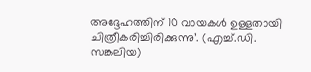അദ്ദേഹത്തിന് 10 വായകള്‍ ഉള്ളതായി ചിത്രീകരിച്ചിരിക്കുന്നു’. (എച്ച്.ഡി. സങ്കലിയ)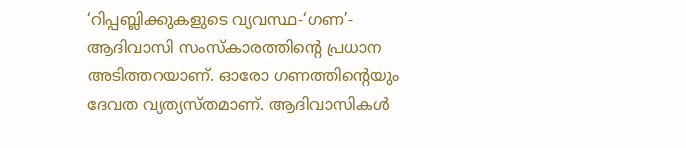‘റിപ്പബ്ലിക്കുകളുടെ വ്യവസ്ഥ-‘ഗണ’- ആദിവാസി സംസ്‌കാരത്തിന്റെ പ്രധാന അടിത്തറയാണ്. ഓരോ ഗണത്തിന്റെയും ദേവത വ്യത്യസ്തമാണ്. ആദിവാസികള്‍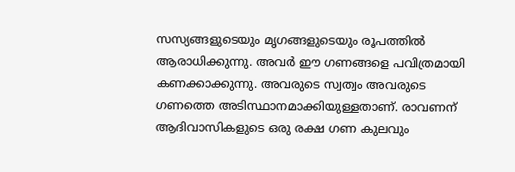സസ്യങ്ങളുടെയും മൃഗങ്ങളുടെയും രൂപത്തില്‍ ആരാധിക്കുന്നു. അവര്‍ ഈ ഗണങ്ങളെ പവിത്രമായി കണക്കാക്കുന്നു. അവരുടെ സ്വത്വം അവരുടെ ഗണത്തെ അടിസ്ഥാനമാക്കിയുള്ളതാണ്. രാവണന് ആദിവാസികളുടെ ഒരു രക്ഷ ഗണ കുലവും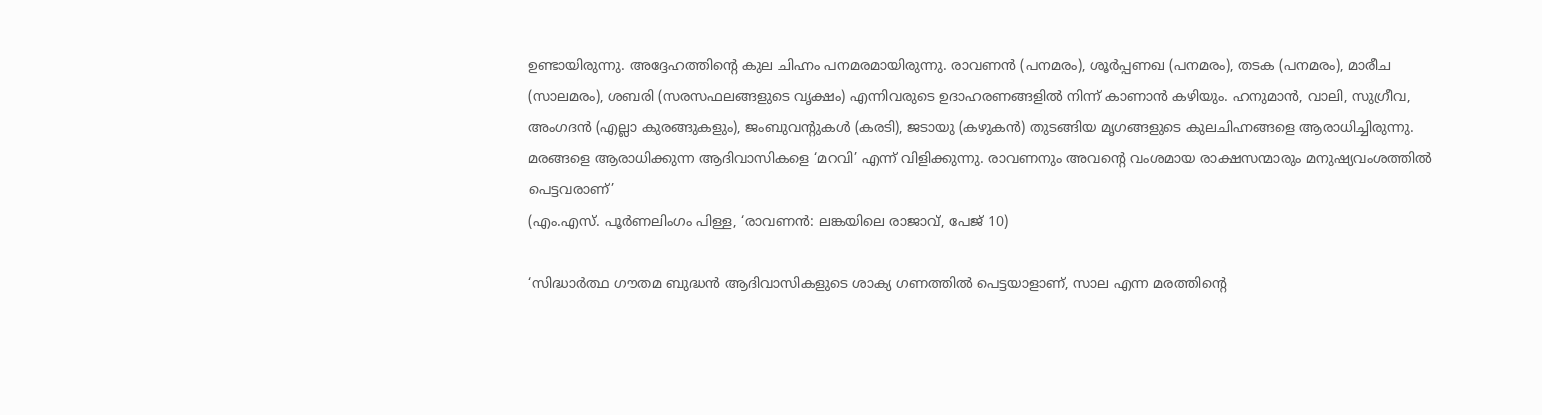ഉണ്ടായിരുന്നു. അദ്ദേഹത്തിന്റെ കുല ചിഹ്നം പനമരമായിരുന്നു. രാവണന്‍ (പനമരം), ശൂര്‍പ്പണഖ (പനമരം), തടക (പനമരം), മാരീച (സാലമരം), ശബരി (സരസഫലങ്ങളുടെ വൃക്ഷം) എന്നിവരുടെ ഉദാഹരണങ്ങളില്‍ നിന്ന് കാണാന്‍ കഴിയും. ഹനുമാന്‍, വാലി, സുഗ്രീവ, അംഗദന്‍ (എല്ലാ കുരങ്ങുകളും), ജംബുവന്റുകള്‍ (കരടി), ജടായു (കഴുകന്‍) തുടങ്ങിയ മൃഗങ്ങളുടെ കുലചിഹ്നങ്ങളെ ആരാധിച്ചിരുന്നു. മരങ്ങളെ ആരാധിക്കുന്ന ആദിവാസികളെ ‘മറവി’ എന്ന് വിളിക്കുന്നു. രാവണനും അവന്റെ വംശമായ രാക്ഷസന്മാരും മനുഷ്യവംശത്തില്‍ പെട്ടവരാണ്’
(എം.എസ്. പൂര്‍ണലിംഗം പിള്ള, ‘രാവണന്‍: ലങ്കയിലെ രാജാവ്, പേജ് 10)

‘സിദ്ധാര്‍ത്ഥ ഗൗതമ ബുദ്ധന്‍ ആദിവാസികളുടെ ശാക്യ ഗണത്തില്‍ പെട്ടയാളാണ്, സാല എന്ന മരത്തിന്റെ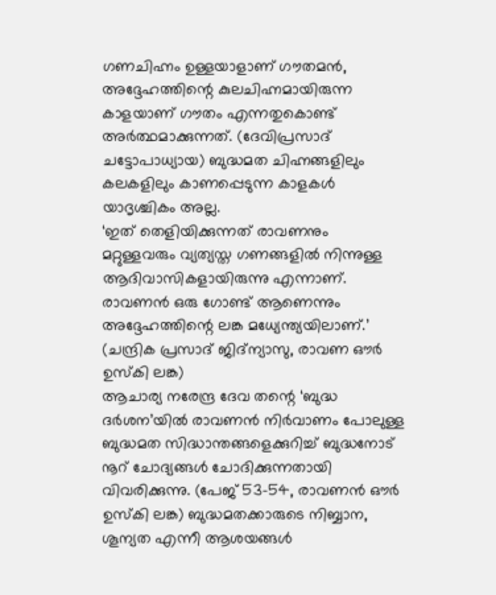ഗണചിഹ്നം ഉള്ളയാളാണ് ഗൗതമന്‍, അദ്ദേഹത്തിന്റെ കുലചിഹ്നമായിരുന്ന കാളയാണ് ഗൗതം എന്നതുകൊണ്ട് അര്‍ത്ഥമാക്കുന്നത്. (ദേവിപ്രസാദ് ചട്ടോപാധ്യായ) ബുദ്ധമത ചിഹ്നങ്ങളിലും കലകളിലും കാണപ്പെടുന്ന കാളകള്‍ യാദൃശ്ചികം അല്ല.
‘ഇത് തെളിയിക്കുന്നത് രാവണനും മറ്റുള്ളവരും വ്യത്യസ്ത ഗണങ്ങളില്‍ നിന്നുള്ള ആദിവാസികളായിരുന്നു എന്നാണ്. രാവണന്‍ ഒരു ഗോണ്ട് ആണെന്നും അദ്ദേഹത്തിന്റെ ലങ്ക മധ്യേന്ത്യയിലാണ്.’ (ചന്ദ്രിക പ്രസാദ് ജിദ്‌ന്യാസു, രാവണ ഔര്‍ ഉസ്‌കി ലങ്ക)
ആചാര്യ നരേന്ദ്ര ദേവ തന്റെ ‘ബുദ്ധ ദര്‍ശന’യില്‍ രാവണന്‍ നിര്‍വാണം പോലുള്ള ബുദ്ധമത സിദ്ധാന്തങ്ങളെക്കുറിച്ച് ബുദ്ധനോട് നൂറ് ചോദ്യങ്ങള്‍ ചോദിക്കുന്നതായി വിവരിക്കുന്നു. (പേജ് 53-54, രാവണന്‍ ഔര്‍ ഉസ്‌കി ലങ്ക) ബുദ്ധമതക്കാരുടെ നിബ്ബാന, ശൂന്യത എന്നീ ആശയങ്ങള്‍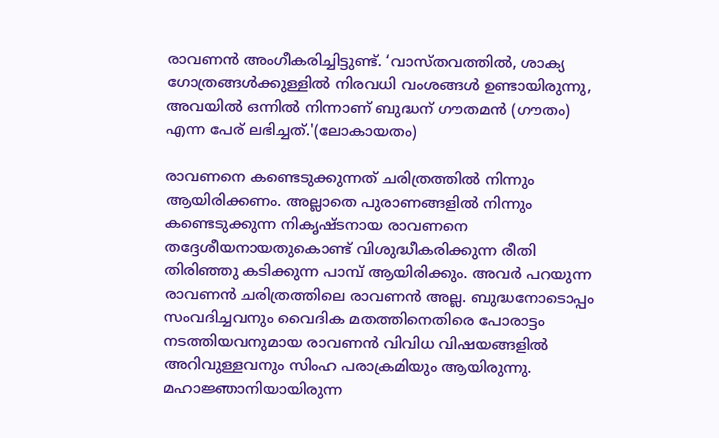രാവണന്‍ അംഗീകരിച്ചിട്ടുണ്ട്. ‘വാസ്തവത്തില്‍, ശാക്യ ഗോത്രങ്ങള്‍ക്കുള്ളില്‍ നിരവധി വംശങ്ങള്‍ ഉണ്ടായിരുന്നു, അവയില്‍ ഒന്നില്‍ നിന്നാണ് ബുദ്ധന് ഗൗതമന്‍ (ഗൗതം) എന്ന പേര് ലഭിച്ചത്.'(ലോകായതം)

രാവണനെ കണ്ടെടുക്കുന്നത് ചരിത്രത്തില്‍ നിന്നും ആയിരിക്കണം. അല്ലാതെ പുരാണങ്ങളില്‍ നിന്നും കണ്ടെടുക്കുന്ന നികൃഷ്ടനായ രാവണനെ തദ്ദേശീയനായതുകൊണ്ട് വിശുദ്ധീകരിക്കുന്ന രീതി തിരിഞ്ഞു കടിക്കുന്ന പാമ്പ് ആയിരിക്കും. അവര്‍ പറയുന്ന രാവണന്‍ ചരിത്രത്തിലെ രാവണന്‍ അല്ല. ബുദ്ധനോടൊപ്പം സംവദിച്ചവനും വൈദിക മതത്തിനെതിരെ പോരാട്ടം നടത്തിയവനുമായ രാവണന്‍ വിവിധ വിഷയങ്ങളില്‍ അറിവുള്ളവനും സിംഹ പരാക്രമിയും ആയിരുന്നു. മഹാജ്ഞാനിയായിരുന്ന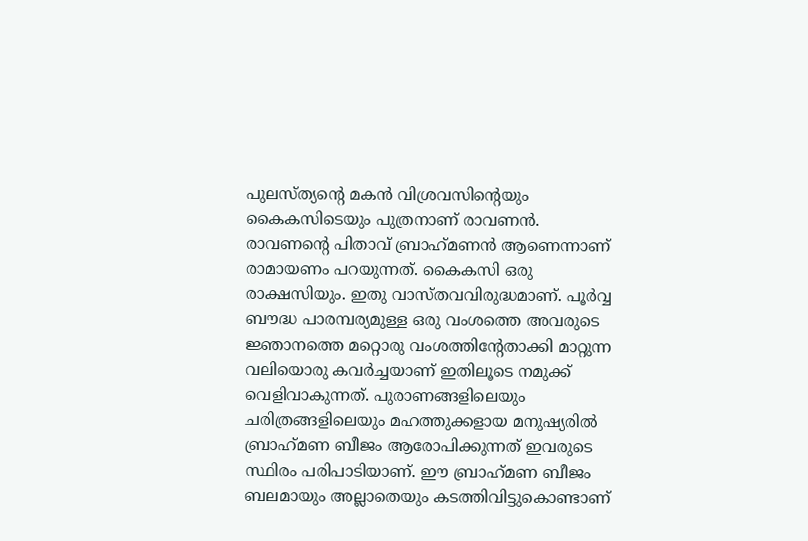പുലസ്ത്യന്റെ മകന്‍ വിശ്രവസിന്റെയും കൈകസിടെയും പുത്രനാണ് രാവണന്‍. രാവണന്റെ പിതാവ് ബ്രാഹ്‌മണന്‍ ആണെന്നാണ് രാമായണം പറയുന്നത്. കൈകസി ഒരു രാക്ഷസിയും. ഇതു വാസ്തവവിരുദ്ധമാണ്. പൂര്‍വ്വ ബൗദ്ധ പാരമ്പര്യമുള്ള ഒരു വംശത്തെ അവരുടെ ജ്ഞാനത്തെ മറ്റൊരു വംശത്തിന്റേതാക്കി മാറ്റുന്ന വലിയൊരു കവര്‍ച്ചയാണ് ഇതിലൂടെ നമുക്ക് വെളിവാകുന്നത്. പുരാണങ്ങളിലെയും ചരിത്രങ്ങളിലെയും മഹത്തുക്കളായ മനുഷ്യരില്‍ ബ്രാഹ്‌മണ ബീജം ആരോപിക്കുന്നത് ഇവരുടെ സ്ഥിരം പരിപാടിയാണ്. ഈ ബ്രാഹ്‌മണ ബീജം ബലമായും അല്ലാതെയും കടത്തിവിട്ടുകൊണ്ടാണ്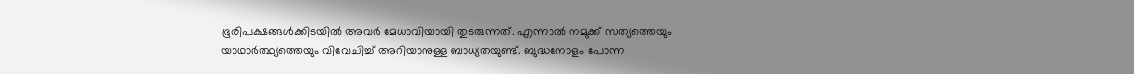ഭൂരിപക്ഷങ്ങള്‍ക്കിടയില്‍ അവര്‍ മേധാവിയായി തുടരുന്നത്. എന്നാല്‍ നമുക്ക് സത്യത്തെയും യാഥാര്‍ത്ഥ്യത്തെയും വിവേചിച്ച് അറിയാനുള്ള ബാധ്യതയുണ്ട്. ബുദ്ധനോളം പോന്ന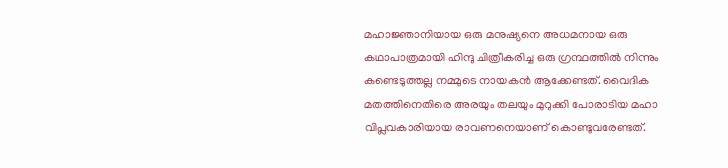മഹാജ്ഞാനിയായ ഒരു മനുഷ്യനെ അധമനായ ഒരു കഥാപാത്രമായി ഹിന്ദു ചിത്രീകരിച്ച ഒരു ഗ്രന്ഥത്തില്‍ നിന്നും കണ്ടെടുത്തല്ല നമ്മുടെ നായകന്‍ ആക്കേണ്ടത്. വൈദിക മതത്തിനെതിരെ അരയും തലയും മുറുക്കി പോരാടിയ മഹാ വിപ്ലവകാരിയായ രാവണനെയാണ് കൊണ്ടുവരേണ്ടത്.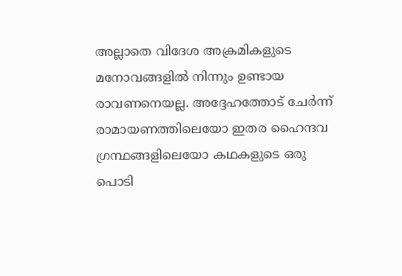അല്ലാതെ വിദേശ അക്രമികളുടെ മനോവങ്ങളില്‍ നിന്നും ഉണ്ടായ രാവണനെയല്ല. അദ്ദേഹത്തോട് ചേര്‍ന്ന് രാമായണത്തിലെയോ ഇതര ഹൈന്ദവ ഗ്രന്ഥങ്ങളിലെയോ കഥകളുടെ ഒരു പൊടി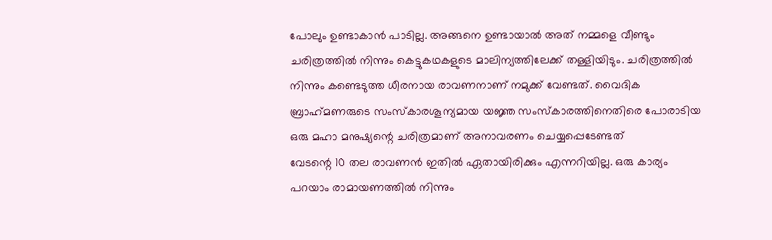പോലും ഉണ്ടാകാന്‍ പാടില്ല. അങ്ങനെ ഉണ്ടായാല്‍ അത് നമ്മളെ വീണ്ടും ചരിത്രത്തില്‍ നിന്നും കെട്ടുകഥകളുടെ മാലിന്യത്തിലേക്ക് തള്ളിയിടും. ചരിത്രത്തില്‍ നിന്നും കണ്ടെടുത്ത ധീരനായ രാവണനാണ് നമുക്ക് വേണ്ടത്. വൈദിക ബ്രാഹ്‌മണരുടെ സംസ്‌കാരശൂന്യമായ യജ്ഞ സംസ്‌കാരത്തിനെതിരെ പോരാടിയ ഒരു മഹാ മനുഷ്യന്റെ ചരിത്രമാണ് അനാവരണം ചെയ്യപ്പെടേണ്ടത്
വേടന്റെ 10 തല രാവണന്‍ ഇതില്‍ ഏതായിരിക്കും എന്നറിയില്ല. ഒരു കാര്യം പറയാം രാമായണത്തില്‍ നിന്നും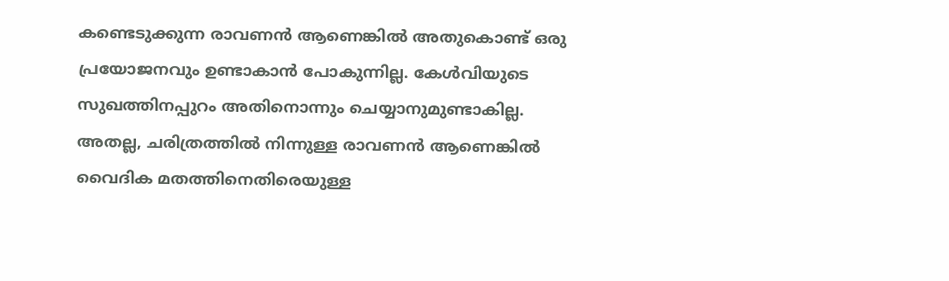കണ്ടെടുക്കുന്ന രാവണന്‍ ആണെങ്കില്‍ അതുകൊണ്ട് ഒരു പ്രയോജനവും ഉണ്ടാകാന്‍ പോകുന്നില്ല. കേള്‍വിയുടെ സുഖത്തിനപ്പുറം അതിനൊന്നും ചെയ്യാനുമുണ്ടാകില്ല. അതല്ല, ചരിത്രത്തില്‍ നിന്നുള്ള രാവണന്‍ ആണെങ്കില്‍ വൈദിക മതത്തിനെതിരെയുള്ള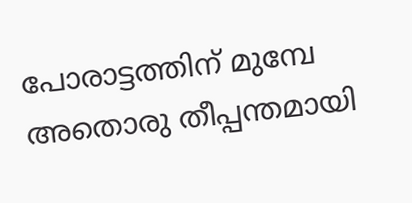പോരാട്ടത്തിന് മുമ്പേ അതൊരു തീപ്പന്തമായി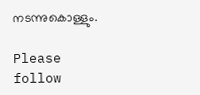നടന്നുകൊള്ളും.

Please follow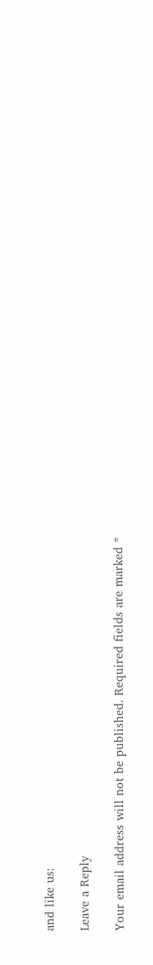and like us:

Leave a Reply

Your email address will not be published. Required fields are marked *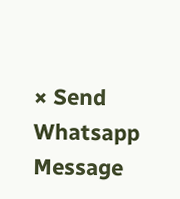× Send Whatsapp Message